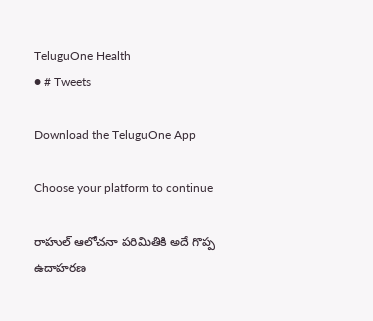TeluguOne Health
● # Tweets

Download the TeluguOne App

Choose your platform to continue

రాహుల్ ఆలోచనా పరిమితికి అదే గొప్ప ఉదాహరణ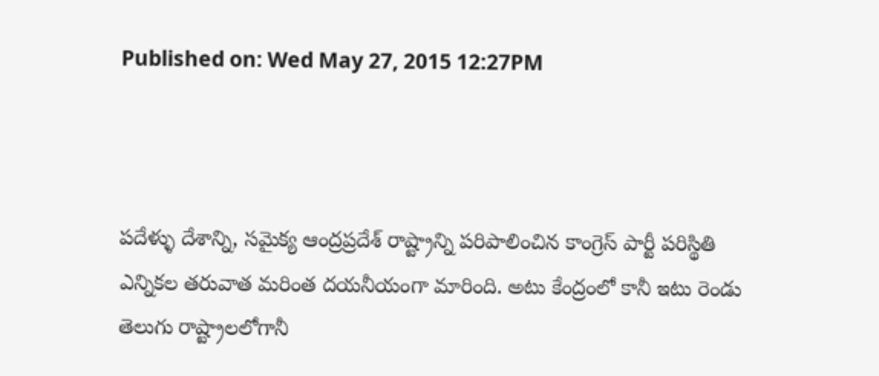Published on: Wed May 27, 2015 12:27PM



పదేళ్ళు దేశాన్ని, సమైక్య ఆంద్రప్రదేశ్ రాష్ట్రాన్ని పరిపాలించిన కాంగ్రెస్ పార్టీ పరిస్థితి ఎన్నికల తరువాత మరింత దయనీయంగా మారింది. అటు కేంద్రంలో కానీ ఇటు రెండు తెలుగు రాష్ట్రాలలోగానీ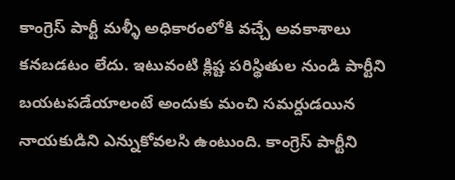కాంగ్రెస్ పార్టీ మళ్ళీ అధికారంలోకి వచ్చే అవకాశాలు కనబడటం లేదు. ఇటువంటి క్లిష్ట పరిస్థితుల నుండి పార్టీని బయటపడేయాలంటే అందుకు మంచి సమర్దుడయిన నాయకుడిని ఎన్నుకోవలసి ఉంటుంది. కాంగ్రెస్ పార్టీని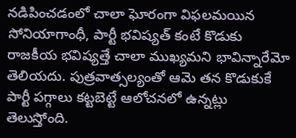నడిపించడంలో చాలా ఘోరంగా విఫలమయిన సోనియాగాంధీ, పార్టీ భవిష్యత్ కంటే కొడుకు రాజకీయ భవిష్యత్తే చాలా ముఖ్యమని భావిన్నారేమో తెలియదు. పుత్రవాత్సల్యంతో ఆమె తన కొడుకుకే పార్టీ పగ్గాలు కట్టబెట్టే ఆలోచనలో ఉన్నట్లు తెలుస్తోంది.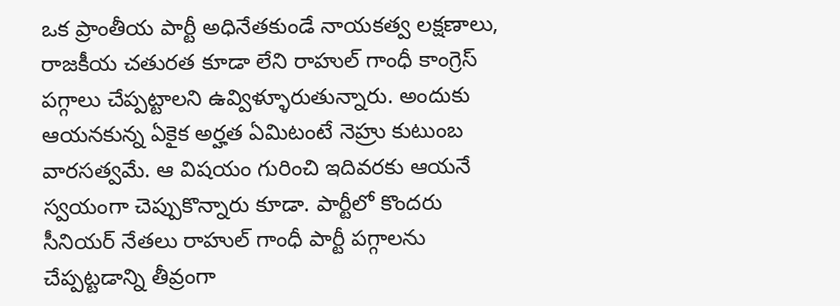ఒక ప్రాంతీయ పార్టీ అధినేతకుండే నాయకత్వ లక్షణాలు, రాజకీయ చతురత కూడా లేని రాహుల్ గాంధీ కాంగ్రెస్ పగ్గాలు చేప్పట్టాలని ఉవ్విళ్ళూరుతున్నారు. అందుకు ఆయనకున్న ఏకైక అర్హత ఏమిటంటే నెహ్రు కుటుంబ వారసత్వమే. ఆ విషయం గురించి ఇదివరకు ఆయనే స్వయంగా చెప్పుకొన్నారు కూడా. పార్టీలో కొందరు సీనియర్ నేతలు రాహుల్ గాంధీ పార్టీ పగ్గాలను చేప్పట్టడాన్ని తీవ్రంగా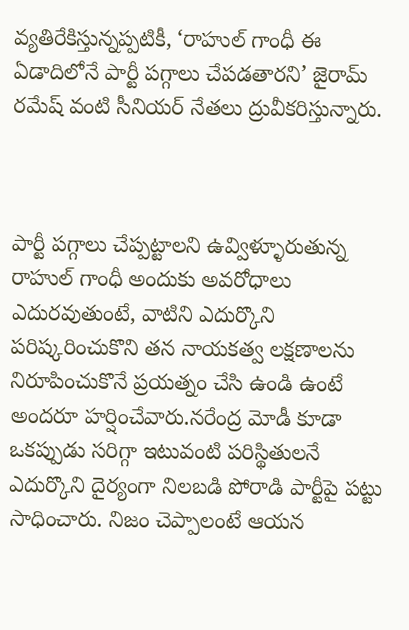వ్యతిరేకిస్తున్నప్పటికీ, ‘రాహుల్ గాంధీ ఈ ఏడాదిలోనే పార్టీ పగ్గాలు చేపడతారని’ జైరామ్ రమేష్ వంటి సీనియర్ నేతలు ద్రువీకరిస్తున్నారు.



పార్టీ పగ్గాలు చేప్పట్టాలని ఉవ్విళ్ళూరుతున్న రాహుల్ గాంధీ అందుకు అవరోధాలు ఎదురవుతుంటే, వాటిని ఎదుర్కొని పరిష్కరించుకొని తన నాయకత్వ లక్షణాలను నిరూపించుకొనే ప్రయత్నం చేసి ఉండి ఉంటే అందరూ హర్షించేవారు.నరేంద్ర మోడీ కూడా ఒకప్పుడు సరిగ్గా ఇటువంటి పరిస్థితులనే ఎదుర్కొని దైర్యంగా నిలబడి పోరాడి పార్టీపై పట్టు సాధించారు. నిజం చెప్పాలంటే ఆయన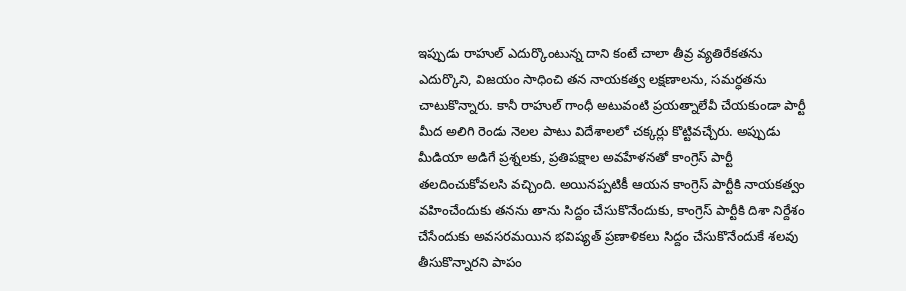ఇప్పుడు రాహుల్ ఎదుర్కొంటున్న దాని కంటే చాలా తీవ్ర వ్యతిరేకతను ఎదుర్కొని, విజయం సాధించి తన నాయకత్వ లక్షణాలను, సమర్ధతను చాటుకొన్నారు. కానీ రాహుల్ గాంధీ అటువంటి ప్రయత్నాలేవీ చేయకుండా పార్టీ మీద అలిగి రెండు నెలల పాటు విదేశాలలో చక్కర్లు కొట్టివచ్చేరు. అప్పుడు మీడియా అడిగే ప్రశ్నలకు, ప్రతిపక్షాల అవహేళనతో కాంగ్రెస్ పార్టీ తలదించుకోవలసి వచ్చింది. అయినప్పటికీ ఆయన కాంగ్రెస్ పార్టీకి నాయకత్వం వహించేందుకు తనను తాను సిద్దం చేసుకొనేందుకు, కాంగ్రెస్ పార్టీకి దిశా నిర్దేశం చేసేందుకు అవసరమయిన భవిష్యత్ ప్రణాళికలు సిద్దం చేసుకొనేందుకే శలవు తీసుకొన్నారని పాపం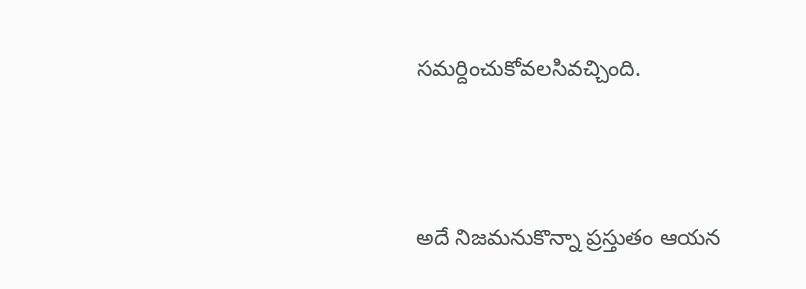సమర్దించుకోవలసివచ్చింది.



అదే నిజమనుకొన్నా ప్రస్తుతం ఆయన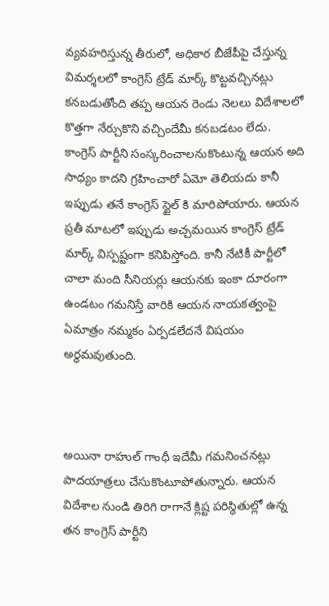వ్యవహరిస్తున్న తీరులో, అధికార బీజేపీపై చేస్తున్న విమర్శలలో కాంగ్రెస్ ట్రేడ్ మార్క్ కొట్టవచ్చినట్లు కనబడుతోంది తప్ప ఆయన రెండు నెలలు విదేశాలలో కొత్తగా నేర్చుకొని వచ్చిందేమీ కనబడటం లేదు. కాంగ్రెస్ పార్టీని సంస్కరించాలనుకొంటున్న ఆయన అది సాధ్యం కాదని గ్రహించారో ఏమో తెలియదు కానీ ఇప్పుడు తనే కాంగ్రెస్ స్టైల్ కి మారిపోయారు. ఆయన ప్రతీ మాటలో ఇప్పుడు అచ్చమయిన కాంగ్రెస్ ట్రేడ్ మార్క్ విస్పష్టంగా కనిపిస్తోంది. కానీ నేటికీ పార్టీలో చాలా మంది సీనియర్లు ఆయనకు ఇంకా దూరంగా ఉండటం గమనిస్తే వారికి ఆయన నాయకత్వంపై ఏమాత్రం నమ్మకం ఏర్పడలేదనే విషయం అర్ధమవుతుంది.



అయినా రాహుల్ గాంధీ ఇదేమీ గమనించనట్లు పాదయాత్రలు చేసుకొంటూపోతున్నారు. ఆయన విదేశాల నుండి తిరిగి రాగానే క్లిష్ట పరిస్థితుల్లో ఉన్న తన కాంగ్రెస్ పార్టీని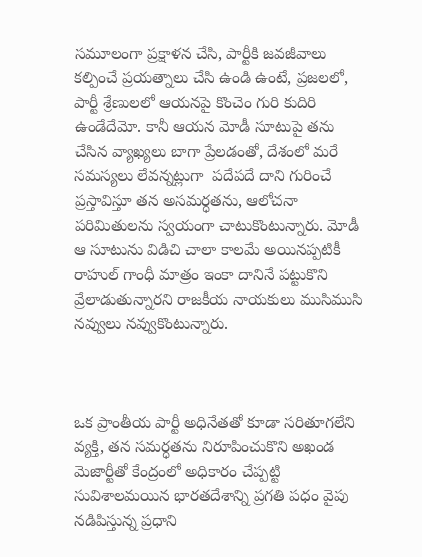సమూలంగా ప్రక్షాళన చేసి, పార్టీకి జవజీవాలు కల్పించే ప్రయత్నాలు చేసి ఉండి ఉంటే, ప్రజలలో, పార్టీ శ్రేణులలో ఆయనపై కొంచెం గురి కుదిరి ఉండేదేమో. కానీ ఆయన మోడీ సూటుపై తను చేసిన వ్యాఖ్యలు బాగా ప్రేలడంతో, దేశంలో మరే సమస్యలు లేవన్నట్లుగా  పదేపదే దాని గురించే ప్రస్తావిస్తూ తన అసమర్ధతను, ఆలోచనా పరిమితులను స్వయంగా చాటుకొంటున్నారు. మోడీ ఆ సూటును విడిచి చాలా కాలమే అయినప్పటికీ రాహుల్ గాంధీ మాత్రం ఇంకా దానినే పట్టుకొని వ్రేలాడుతున్నారని రాజకీయ నాయకులు ముసిముసి నవ్వులు నవ్వుకొంటున్నారు.



ఒక ప్రాంతీయ పార్టీ అధినేతతో కూడా సరితూగలేని వ్యక్తి, తన సమర్ధతను నిరూపించుకొని అఖండ మెజార్టీతో కేంద్రంలో అధికారం చేప్పట్టి సువిశాలమయిన భారతదేశాన్ని ప్రగతి పధం వైపు నడిపిస్తున్న ప్రధాని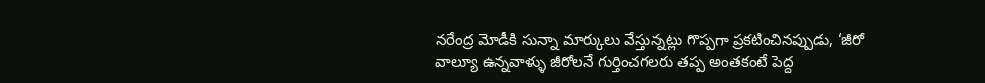నరేంద్ర మోడీకి సున్నా మార్కులు వేస్తున్నట్లు గొప్పగా ప్రకటించినప్పుడు, ‘జీరో వాల్యూ ఉన్నవాళ్ళు జీరోలనే గుర్తించగలరు తప్ప అంతకంటే పెద్ద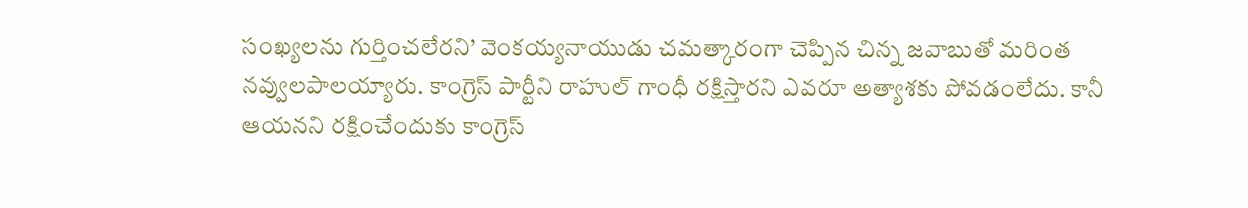సంఖ్యలను గుర్తించలేరని’ వెంకయ్యనాయుడు చమత్కారంగా చెప్పిన చిన్న జవాబుతో మరింత నవ్వులపాలయ్యారు. కాంగ్రెస్ పార్టీని రాహుల్ గాంధీ రక్షిస్తారని ఎవరూ అత్యాశకు పోవడంలేదు. కానీ ఆయనని రక్షించేందుకు కాంగ్రెస్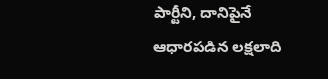పార్టీని, దానిపైనే ఆధారపడిన లక్షలాది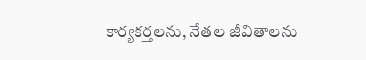కార్యకర్తలను, నేతల జీవితాలను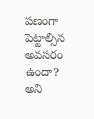పణంగా పెట్టాల్సిన అవసరం ఉందా? అని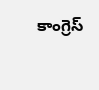కాంగ్రెస్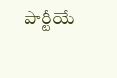పార్టీయే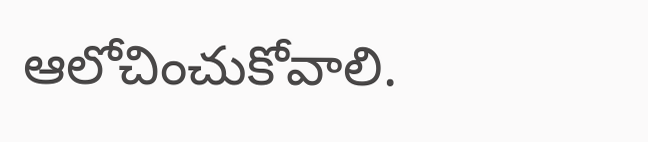ఆలోచించుకోవాలి.